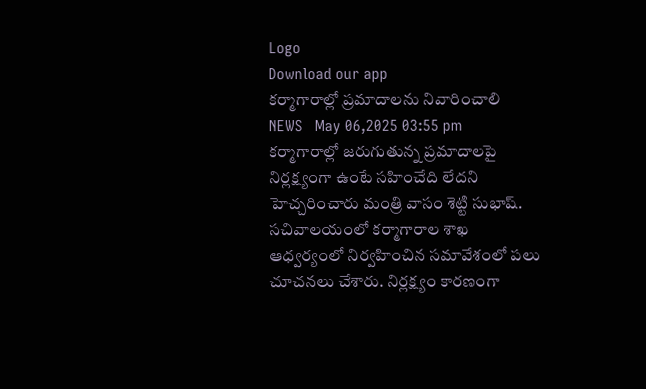Logo
Download our app
క‌ర్మాగారాల్లో ప్ర‌మాదాలను నివారించాలి
NEWS   May 06,2025 03:55 pm
కర్మాగారాల్లో జరుగుతున్న ప్రమాదాలపై నిర్లక్ష్యంగా ఉంటే సహించేది లేదని హెచ్చ‌రించారు మంత్రి వాసం శెట్టి సుభాష్. సచివాలయంలో కర్మాగారాల శాఖ ఆధ్వర్యంలో నిర్వహించిన సమావేశంలో పలు చూచనలు చేశారు. నిర్ల‌క్ష్యం కార‌ణంగా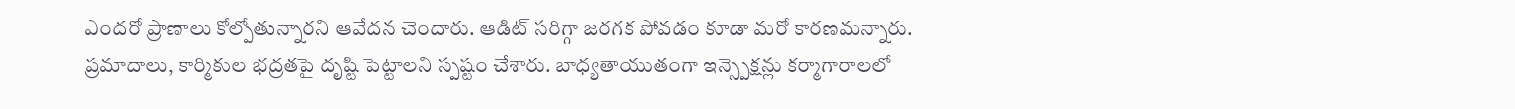ఎంద‌రో ప్రాణాలు కోల్పోతున్నార‌ని ఆవేద‌న చెందారు. ఆడిట్ సరిగ్గా జరగక పోవడం కూడా మ‌రో కార‌ణ‌మ‌న్నారు. ప్రమాదాలు, కార్మికుల భద్రతపై దృష్టి పెట్టాలని స్ప‌ష్టం చేశారు. బాధ్యతాయుతంగా ఇన్స్పెక్షన్లు కర్మాగారాలలో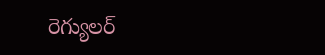రెగ్యులర్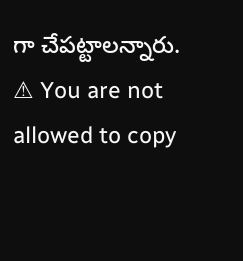గా చేప‌ట్టాల‌న్నారు.
⚠ You are not allowed to copy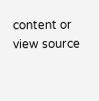content or view source